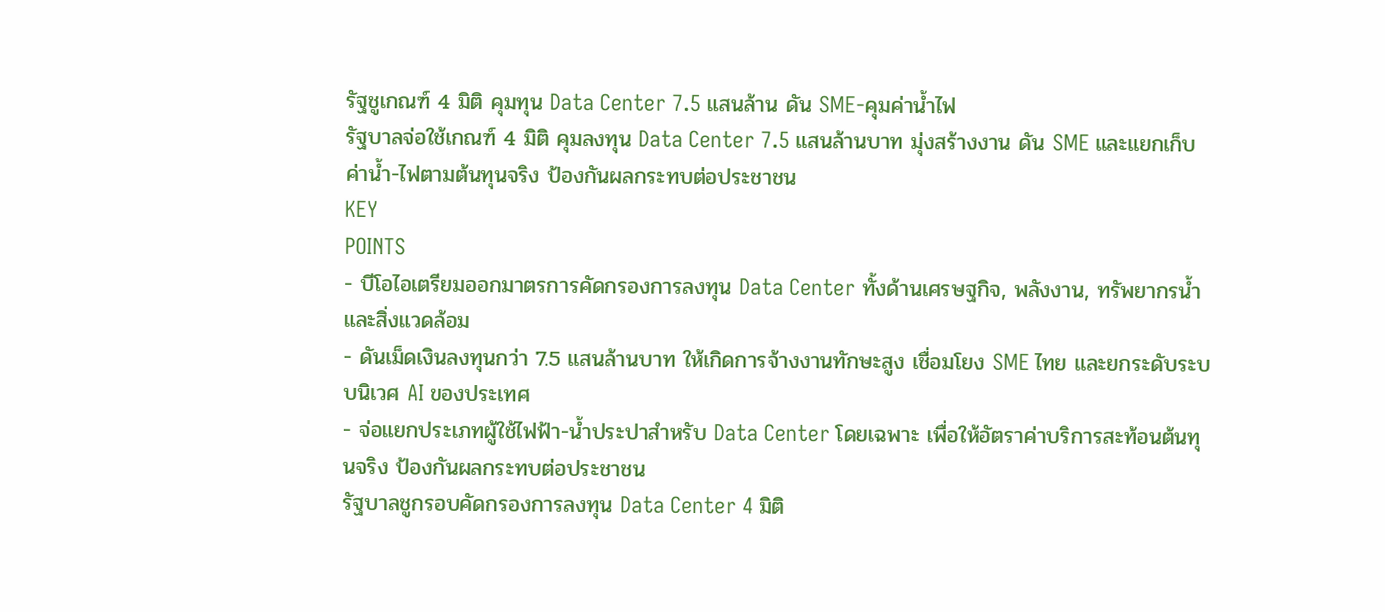รัฐชูเกณฑ์ 4 มิติ คุมทุน Data Center 7.5 แสนล้าน ดัน SME-คุมค่าน้ำไฟ
รัฐบาลจ่อใช้เกณฑ์ 4 มิติ คุมลงทุน Data Center 7.5 แสนล้านบาท มุ่งสร้างงาน ดัน SME และแยกเก็บค่าน้ำ-ไฟตามต้นทุนจริง ป้องกันผลกระทบต่อประชาชน
KEY
POINTS
- บีโอไอเตรียมออกมาตรการคัดกรองการลงทุน Data Center ทั้งด้านเศรษฐกิจ, พลังงาน, ทรัพยากรน้ำ และสิ่งแวดล้อม
- ดันเม็ดเงินลงทุนกว่า 7.5 แสนล้านบาท ให้เกิดการจ้างงานทักษะสูง เชื่อมโยง SME ไทย และยกระดับระบบนิเวศ AI ของประเทศ
- จ่อแยกประเภทผู้ใช้ไฟฟ้า-น้ำประปาสำหรับ Data Center โดยเฉพาะ เพื่อให้อัตราค่าบริการสะท้อนต้นทุนจริง ป้องกันผลกระทบต่อประชาชน
รัฐบาลชูกรอบคัดกรองการลงทุน Data Center 4 มิติ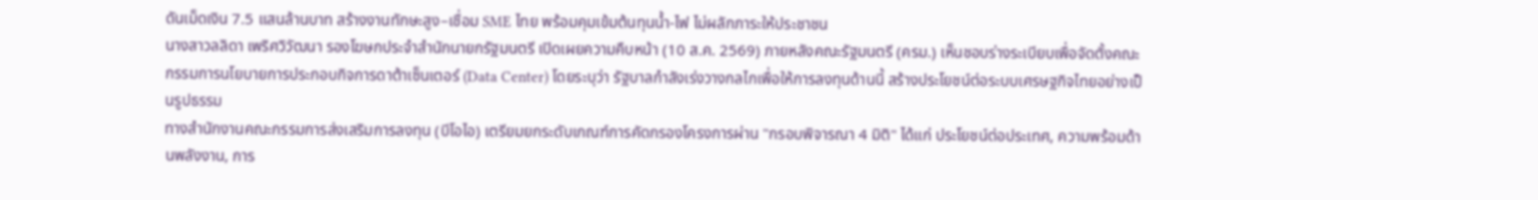ดันเม็ดเงิน 7.5 แสนล้านบาท สร้างงานทักษะสูง–เชื่อม SME ไทย พร้อมคุมเข้มต้นทุนน้ำ-ไฟ ไม่ผลักภาระให้ประชาชน
นางสาวลลิดา เพริศวิวัฒนา รองโฆษกประจำสำนักนายกรัฐมนตรี เปิดเผยความคืบหน้า (10 ส.ค. 2569) ภายหลังคณะรัฐมนตรี (ครม.) เห็นชอบร่างระเบียบเพื่อจัดตั้งคณะกรรมการนโยบายการประกอบกิจการดาต้าเซ็นเตอร์ (Data Center) โดยระบุว่า รัฐบาลกำลังเร่งวางกลไกเพื่อให้การลงทุนด้านนี้ สร้างประโยชน์ต่อระบบเศรษฐกิจไทยอย่างเป็นรูปธรรม
ทางสำนักงานคณะกรรมการส่งเสริมการลงทุน (บีโอไอ) เตรียมยกระดับเกณฑ์การคัดกรองโครงการผ่าน "กรอบพิจารณา 4 มิติ" ได้แก่ ประโยชน์ต่อประเทศ, ความพร้อมด้านพลังงาน, การ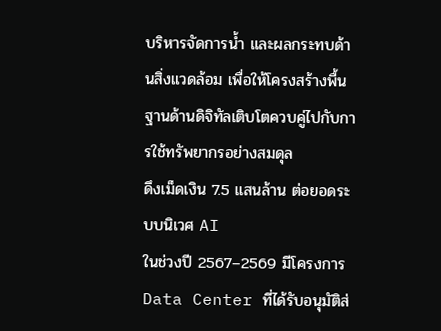บริหารจัดการน้ำ และผลกระทบด้านสิ่งแวดล้อม เพื่อให้โครงสร้างพื้นฐานด้านดิจิทัลเติบโตควบคู่ไปกับการใช้ทรัพยากรอย่างสมดุล
ดึงเม็ดเงิน 7.5 แสนล้าน ต่อยอดระบบนิเวศ AI
ในช่วงปี 2567–2569 มีโครงการ Data Center ที่ได้รับอนุมัติส่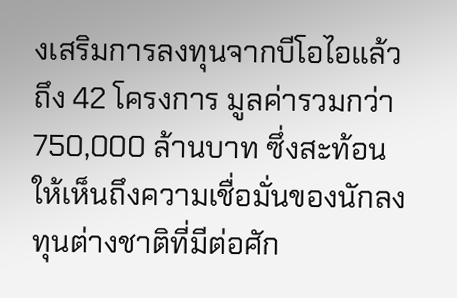งเสริมการลงทุนจากบีโอไอแล้วถึง 42 โครงการ มูลค่ารวมกว่า 750,000 ล้านบาท ซึ่งสะท้อนให้เห็นถึงความเชื่อมั่นของนักลงทุนต่างชาติที่มีต่อศัก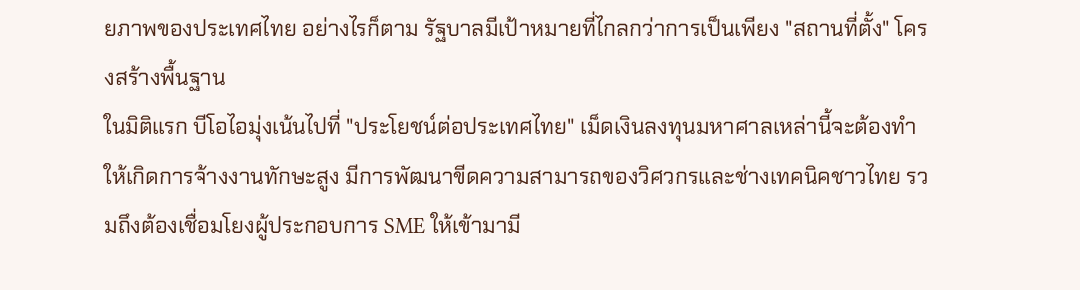ยภาพของประเทศไทย อย่างไรก็ตาม รัฐบาลมีเป้าหมายที่ไกลกว่าการเป็นเพียง "สถานที่ตั้ง" โครงสร้างพื้นฐาน
ในมิติแรก บีโอไอมุ่งเน้นไปที่ "ประโยชน์ต่อประเทศไทย" เม็ดเงินลงทุนมหาศาลเหล่านี้จะต้องทำให้เกิดการจ้างงานทักษะสูง มีการพัฒนาขีดความสามารถของวิศวกรและช่างเทคนิคชาวไทย รวมถึงต้องเชื่อมโยงผู้ประกอบการ SME ให้เข้ามามี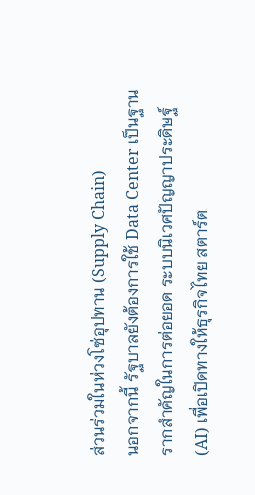ส่วนร่วมในห่วงโซ่อุปทาน (Supply Chain)
นอกจากนี้ รัฐบาลยังต้องการใช้ Data Center เป็นฐานรากสำคัญในการต่อยอด ระบบนิเวศปัญญาประดิษฐ์ (AI) เพื่อเปิดทางให้ธุรกิจไทย สตาร์ต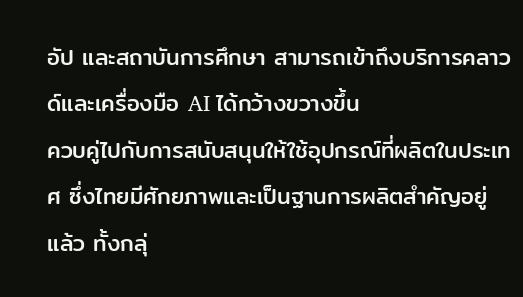อัป และสถาบันการศึกษา สามารถเข้าถึงบริการคลาวด์และเครื่องมือ AI ได้กว้างขวางขึ้น
ควบคู่ไปกับการสนับสนุนให้ใช้อุปกรณ์ที่ผลิตในประเทศ ซึ่งไทยมีศักยภาพและเป็นฐานการผลิตสำคัญอยู่แล้ว ทั้งกลุ่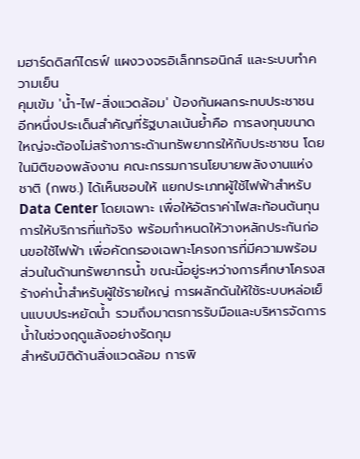มฮาร์ดดิสก์ไดรฟ์ แผงวงจรอิเล็กทรอนิกส์ และระบบทำความเย็น
คุมเข้ม 'น้ำ-ไฟ-สิ่งแวดล้อม' ป้องกันผลกระทบประชาชน
อีกหนึ่งประเด็นสำคัญที่รัฐบาลเน้นย้ำคือ การลงทุนขนาดใหญ่จะต้องไม่สร้างภาระด้านทรัพยากรให้กับประชาชน โดยในมิติของพลังงาน คณะกรรมการนโยบายพลังงานแห่งชาติ (กพช.) ได้เห็นชอบให้ แยกประเภทผู้ใช้ไฟฟ้าสำหรับ Data Center โดยเฉพาะ เพื่อให้อัตราค่าไฟสะท้อนต้นทุนการให้บริการที่แท้จริง พร้อมกำหนดให้วางหลักประกันก่อนขอใช้ไฟฟ้า เพื่อคัดกรองเฉพาะโครงการที่มีความพร้อม
ส่วนในด้านทรัพยากรน้ำ ขณะนี้อยู่ระหว่างการศึกษาโครงสร้างค่าน้ำสำหรับผู้ใช้รายใหญ่ การผลักดันให้ใช้ระบบหล่อเย็นแบบประหยัดน้ำ รวมถึงมาตรการรับมือและบริหารจัดการน้ำในช่วงฤดูแล้งอย่างรัดกุม
สำหรับมิติด้านสิ่งแวดล้อม การพิ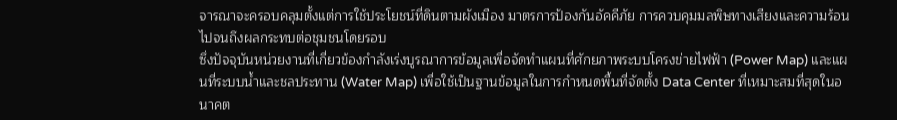จารณาจะครอบคลุมตั้งแต่การใช้ประโยชน์ที่ดินตามผังเมือง มาตรการป้องกันอัคคีภัย การควบคุมมลพิษทางเสียงและความร้อน ไปจนถึงผลกระทบต่อชุมชนโดยรอบ
ซึ่งปัจจุบันหน่วยงานที่เกี่ยวข้องกำลังเร่งบูรณาการข้อมูลเพื่อจัดทำแผนที่ศักยภาพระบบโครงข่ายไฟฟ้า (Power Map) และแผนที่ระบบน้ำและชลประทาน (Water Map) เพื่อใช้เป็นฐานข้อมูลในการกำหนดพื้นที่จัดตั้ง Data Center ที่เหมาะสมที่สุดในอนาคต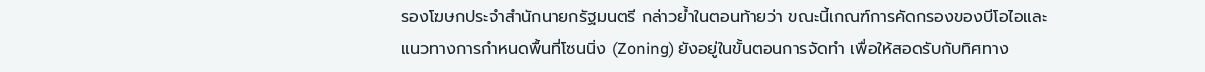รองโฆษกประจำสำนักนายกรัฐมนตรี กล่าวย้ำในตอนท้ายว่า ขณะนี้เกณฑ์การคัดกรองของบีโอไอและแนวทางการกำหนดพื้นที่โซนนิ่ง (Zoning) ยังอยู่ในขั้นตอนการจัดทำ เพื่อให้สอดรับกับทิศทาง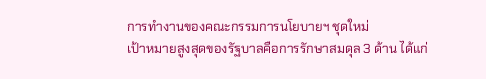การทำงานของคณะกรรมการนโยบายฯ ชุดใหม่
เป้าหมายสูงสุดของรัฐบาลคือการรักษาสมดุล 3 ด้าน ได้แก่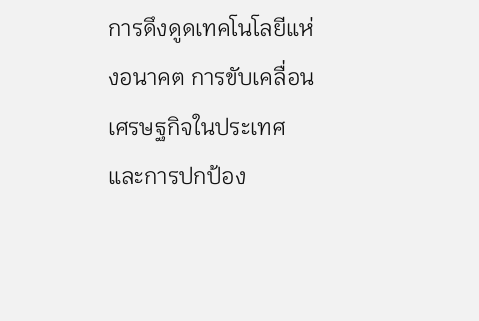การดึงดูดเทคโนโลยีแห่งอนาคต การขับเคลื่อนเศรษฐกิจในประเทศ และการปกป้อง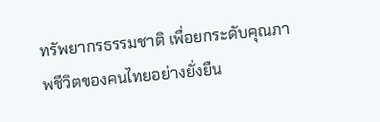ทรัพยากรธรรมชาติ เพื่อยกระดับคุณภาพชีวิตของคนไทยอย่างยั่งยืน